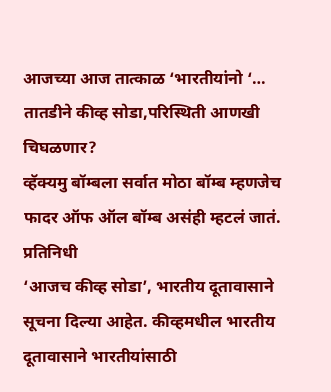आजच्या आज तात्काळ ‘भारतीयांनो ‘… तातडीने कीव्ह सोडा,परिस्थिती आणखी चिघळणार?
व्हॅक्यमु बॉम्बला सर्वात मोठा बॉम्ब म्हणजेच फादर ऑफ ऑल बॉम्ब असंही म्हटलं जातं.
प्रतिनिधी
‘आजच कीव्ह सोडा’, भारतीय दूतावासाने सूचना दिल्या आहेत. कीव्हमधील भारतीय दूतावासाने भारतीयांसाठी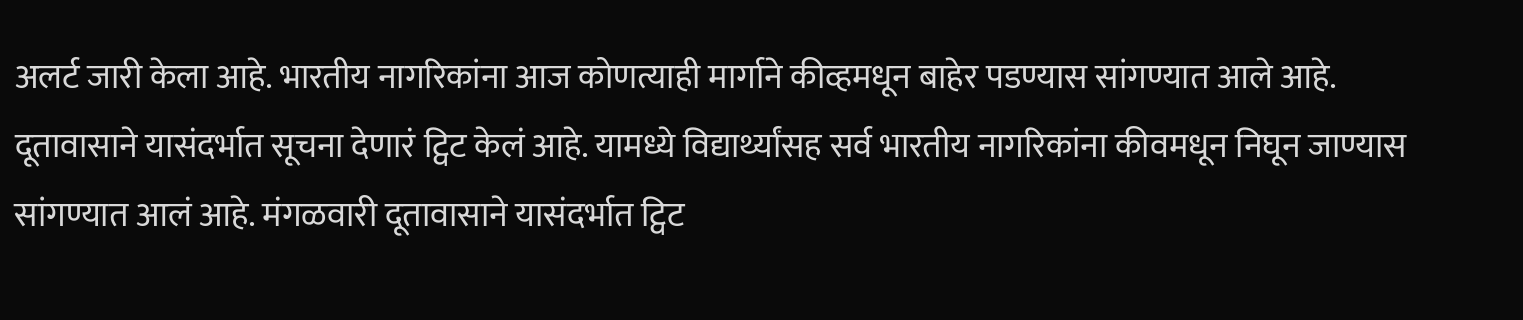अलर्ट जारी केला आहे. भारतीय नागरिकांना आज कोणत्याही मार्गाने कीव्हमधून बाहेर पडण्यास सांगण्यात आले आहे.
दूतावासाने यासंदर्भात सूचना देणारं ट्विट केलं आहे. यामध्ये विद्यार्थ्यांसह सर्व भारतीय नागरिकांना कीवमधून निघून जाण्यास सांगण्यात आलं आहे. मंगळवारी दूतावासाने यासंदर्भात ट्विट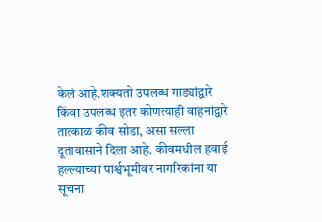केलं आहे.शक्यतो उपलब्ध गाड्यांद्वारे किंवा उपलब्ध इतर कोणत्याही वाहनांद्वारे तात्काळ कीव सोडा, असा सल्ला दूतावासाने दिला आहे. कीवमधील हवाई हल्ल्याच्या पार्श्वभूमीवर नागरिकांना या सूचना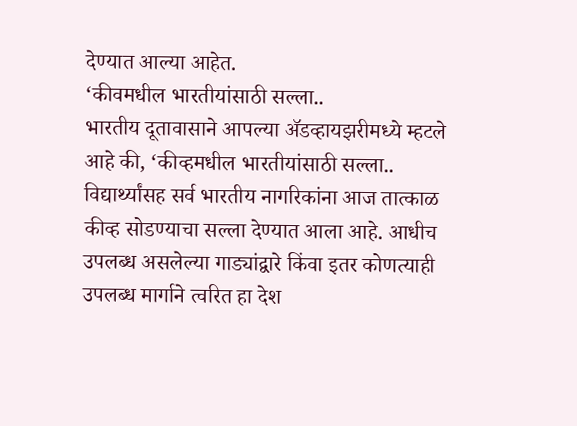देण्यात आल्या आहेत.
‘कीवमधील भारतीयांसाठी सल्ला..
भारतीय दूतावासाने आपल्या ॲडव्हायझरीमध्ये म्हटले आहे की, ‘कीव्हमधील भारतीयांसाठी सल्ला.. विद्यार्थ्यांसह सर्व भारतीय नागरिकांना आज तात्काळ कीव्ह सोडण्याचा सल्ला देण्यात आला आहे. आधीच उपलब्ध असलेल्या गाड्यांद्वारे किंवा इतर कोणत्याही उपलब्ध मार्गाने त्वरित हा देश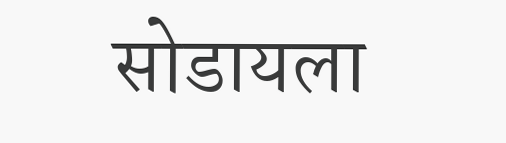सोडायला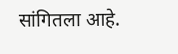सांगितला आहे.